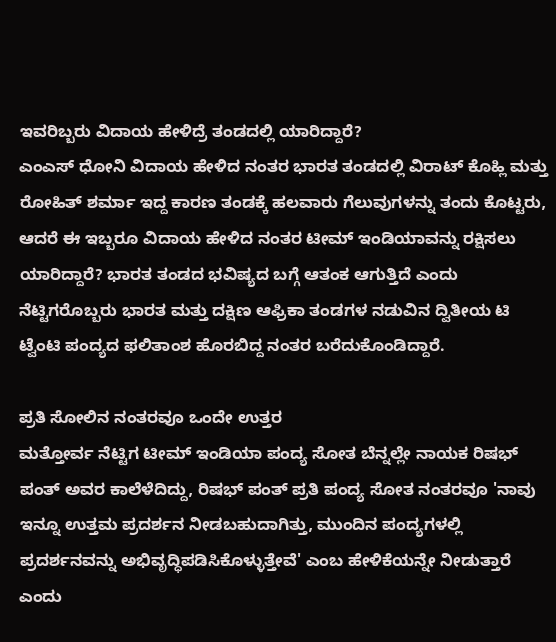ಇವರಿಬ್ಬರು ವಿದಾಯ ಹೇಳಿದ್ರೆ ತಂಡದಲ್ಲಿ ಯಾರಿದ್ದಾರೆ?
ಎಂಎಸ್ ಧೋನಿ ವಿದಾಯ ಹೇಳಿದ ನಂತರ ಭಾರತ ತಂಡದಲ್ಲಿ ವಿರಾಟ್ ಕೊಹ್ಲಿ ಮತ್ತು ರೋಹಿತ್ ಶರ್ಮಾ ಇದ್ದ ಕಾರಣ ತಂಡಕ್ಕೆ ಹಲವಾರು ಗೆಲುವುಗಳನ್ನು ತಂದು ಕೊಟ್ಟರು, ಆದರೆ ಈ ಇಬ್ಬರೂ ವಿದಾಯ ಹೇಳಿದ ನಂತರ ಟೀಮ್ ಇಂಡಿಯಾವನ್ನು ರಕ್ಷಿಸಲು ಯಾರಿದ್ದಾರೆ? ಭಾರತ ತಂಡದ ಭವಿಷ್ಯದ ಬಗ್ಗೆ ಆತಂಕ ಆಗುತ್ತಿದೆ ಎಂದು ನೆಟ್ಟಿಗರೊಬ್ಬರು ಭಾರತ ಮತ್ತು ದಕ್ಷಿಣ ಆಫ್ರಿಕಾ ತಂಡಗಳ ನಡುವಿನ ದ್ವಿತೀಯ ಟಿ ಟ್ವೆಂಟಿ ಪಂದ್ಯದ ಫಲಿತಾಂಶ ಹೊರಬಿದ್ದ ನಂತರ ಬರೆದುಕೊಂಡಿದ್ದಾರೆ.

ಪ್ರತಿ ಸೋಲಿನ ನಂತರವೂ ಒಂದೇ ಉತ್ತರ
ಮತ್ತೋರ್ವ ನೆಟ್ಟಿಗ ಟೀಮ್ ಇಂಡಿಯಾ ಪಂದ್ಯ ಸೋತ ಬೆನ್ನಲ್ಲೇ ನಾಯಕ ರಿಷಭ್ ಪಂತ್ ಅವರ ಕಾಲೆಳೆದಿದ್ದು, ರಿಷಭ್ ಪಂತ್ ಪ್ರತಿ ಪಂದ್ಯ ಸೋತ ನಂತರವೂ 'ನಾವು ಇನ್ನೂ ಉತ್ತಮ ಪ್ರದರ್ಶನ ನೀಡಬಹುದಾಗಿತ್ತು, ಮುಂದಿನ ಪಂದ್ಯಗಳಲ್ಲಿ ಪ್ರದರ್ಶನವನ್ನು ಅಭಿವೃದ್ಧಿಪಡಿಸಿಕೊಳ್ಳುತ್ತೇವೆ' ಎಂಬ ಹೇಳಿಕೆಯನ್ನೇ ನೀಡುತ್ತಾರೆ ಎಂದು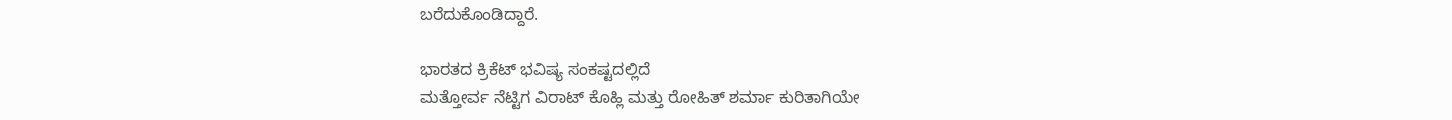ಬರೆದುಕೊಂಡಿದ್ದಾರೆ.

ಭಾರತದ ಕ್ರಿಕೆಟ್ ಭವಿಷ್ಯ ಸಂಕಷ್ಟದಲ್ಲಿದೆ
ಮತ್ತೋರ್ವ ನೆಟ್ಟಿಗ ವಿರಾಟ್ ಕೊಹ್ಲಿ ಮತ್ತು ರೋಹಿತ್ ಶರ್ಮಾ ಕುರಿತಾಗಿಯೇ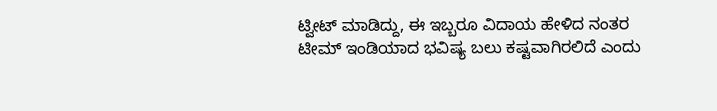ಟ್ವೀಟ್ ಮಾಡಿದ್ದು, ಈ ಇಬ್ಬರೂ ವಿದಾಯ ಹೇಳಿದ ನಂತರ ಟೀಮ್ ಇಂಡಿಯಾದ ಭವಿಷ್ಯ ಬಲು ಕಷ್ಟವಾಗಿರಲಿದೆ ಎಂದು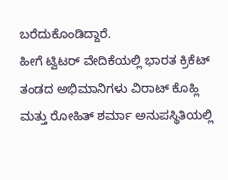ಬರೆದುಕೊಂಡಿದ್ದಾರೆ.
ಹೀಗೆ ಟ್ವಿಟರ್ ವೇದಿಕೆಯಲ್ಲಿ ಭಾರತ ಕ್ರಿಕೆಟ್ ತಂಡದ ಅಭಿಮಾನಿಗಳು ವಿರಾಟ್ ಕೊಹ್ಲಿ ಮತ್ತು ರೋಹಿತ್ ಶರ್ಮಾ ಅನುಪಸ್ಥಿತಿಯಲ್ಲಿ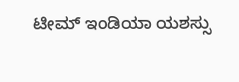ಟೀಮ್ ಇಂಡಿಯಾ ಯಶಸ್ಸು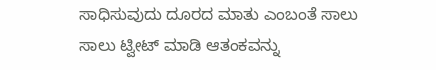ಸಾಧಿಸುವುದು ದೂರದ ಮಾತು ಎಂಬಂತೆ ಸಾಲು ಸಾಲು ಟ್ವೀಟ್ ಮಾಡಿ ಆತಂಕವನ್ನು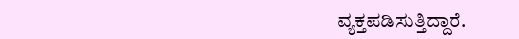ವ್ಯಕ್ತಪಡಿಸುತ್ತಿದ್ದಾರೆ.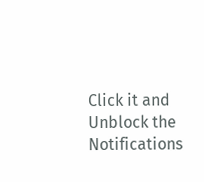Click it and Unblock the Notifications